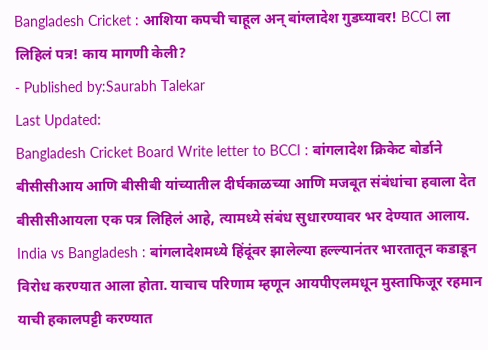Bangladesh Cricket : आशिया कपची चाहूल अन् बांग्लादेश गुडघ्यावर! BCCI ला लिहिलं पत्र! काय मागणी केली?
- Published by:Saurabh Talekar
Last Updated:
Bangladesh Cricket Board Write letter to BCCI : बांगलादेश क्रिकेट बोर्डाने बीसीसीआय आणि बीसीबी यांच्यातील दीर्घकाळच्या आणि मजबूत संबंधांचा हवाला देत बीसीसीआयला एक पत्र लिहिलं आहे, त्यामध्ये संबंध सुधारण्यावर भर देण्यात आलाय.
India vs Bangladesh : बांगलादेशमध्ये हिंदूंवर झालेल्या हल्ल्यानंतर भारतातून कडाडून विरोध करण्यात आला होता. याचाच परिणाम म्हणून आयपीएलमधून मुस्ताफिजूर रहमान याची हकालपट्टी करण्यात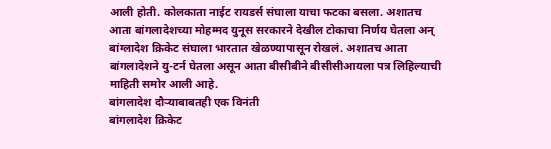आली होती. कोलकाता नाईट रायडर्स संघाला याचा फटका बसला. अशातच आता बांगलादेशच्या मोहम्मद युनूस सरकारने देखील टोकाचा निर्णय घेतला अन् बांग्लादेश क्रिकेट संघाला भारतात खेळण्यापासून रोखलं. अशातच आता बांगलादेशने यु-टर्न घेतला असून आता बीसीबीने बीसीसीआयला पत्र लिहिल्याची माहिती समोर आली आहे.
बांगलादेश दौऱ्याबाबतही एक विनंती
बांगलादेश क्रिकेट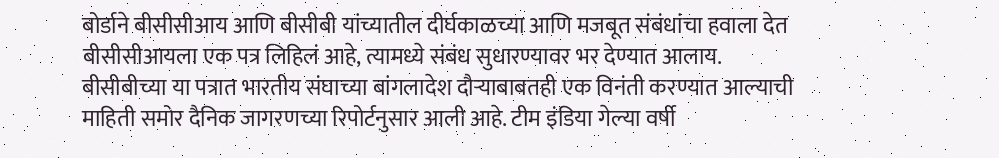बोर्डाने बीसीसीआय आणि बीसीबी यांच्यातील दीर्घकाळच्या आणि मजबूत संबंधांचा हवाला देत बीसीसीआयला एक पत्र लिहिलं आहे, त्यामध्ये संबंध सुधारण्यावर भर देण्यात आलाय. बीसीबीच्या या पत्रात भारतीय संघाच्या बांगलादेश दौऱ्याबाबतही एक विनंती करण्यात आल्याची माहिती समोर दैनिक जागरणच्या रिपोर्टनुसार आली आहे. टीम इंडिया गेल्या वर्षी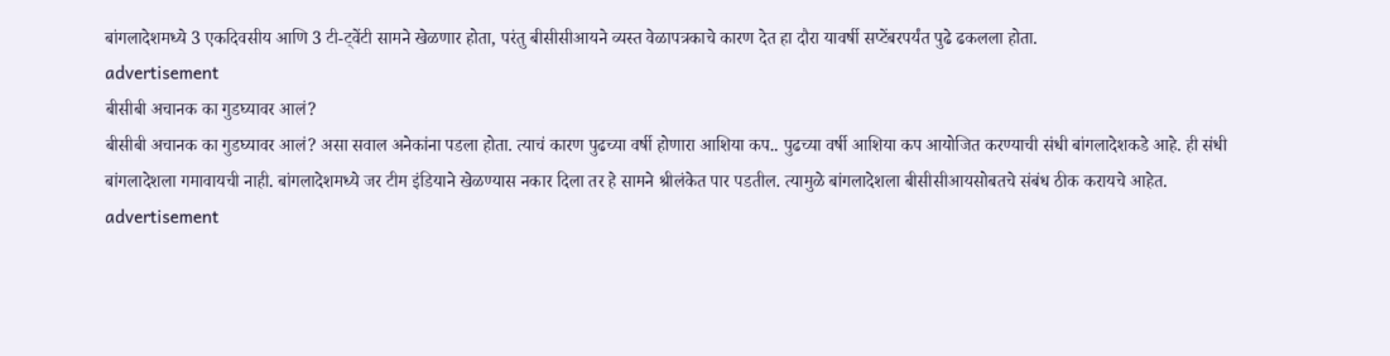बांगलादेशमध्ये 3 एकदिवसीय आणि 3 टी-ट्वेंटी सामने खेळणार होता, परंतु बीसीसीआयने व्यस्त वेळापत्रकाचे कारण देत हा दौरा यावर्षी सप्टेंबरपर्यंत पुढे ढकलला होता.
advertisement
बीसीबी अचानक का गुडघ्यावर आलं?
बीसीबी अचानक का गुडघ्यावर आलं? असा सवाल अनेकांना पडला होता. त्याचं कारण पुढच्या वर्षी होणारा आशिया कप.. पुढच्या वर्षी आशिया कप आयोजित करण्याची संधी बांगलादेशकडे आहे. ही संधी बांगलादेशला गमावायची नाही. बांगलादेशमध्ये जर टीम इंडियाने खेळण्यास नकार दिला तर हे सामने श्रीलंकेत पार पडतील. त्यामुळे बांगलादेशला बीसीसीआयसोबतचे संबंध ठीक करायचे आहेत.
advertisement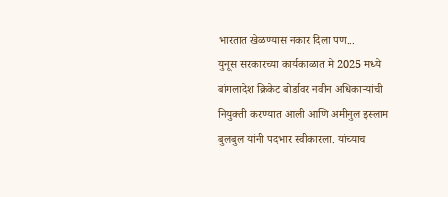भारतात खेळण्यास नकार दिला पण...
युनूस सरकारच्या कार्यकाळात मे 2025 मध्ये बांगलादेश क्रिकेट बोर्डावर नवीन अधिकाऱ्यांची नियुक्ती करण्यात आली आणि अमीनुल इस्लाम बुलबुल यांनी पदभार स्वीकारला. यांच्याच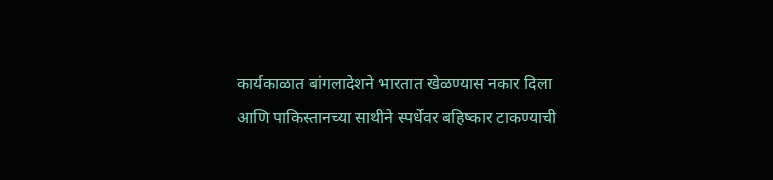कार्यकाळात बांगलादेशने भारतात खेळण्यास नकार दिला आणि पाकिस्तानच्या साथीने स्पर्धेवर बहिष्कार टाकण्याची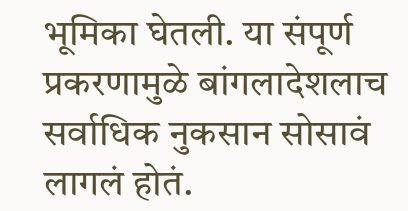भूमिका घेतली. या संपूर्ण प्रकरणामुळे बांगलादेशलाच सर्वाधिक नुकसान सोसावं लागलं होतं.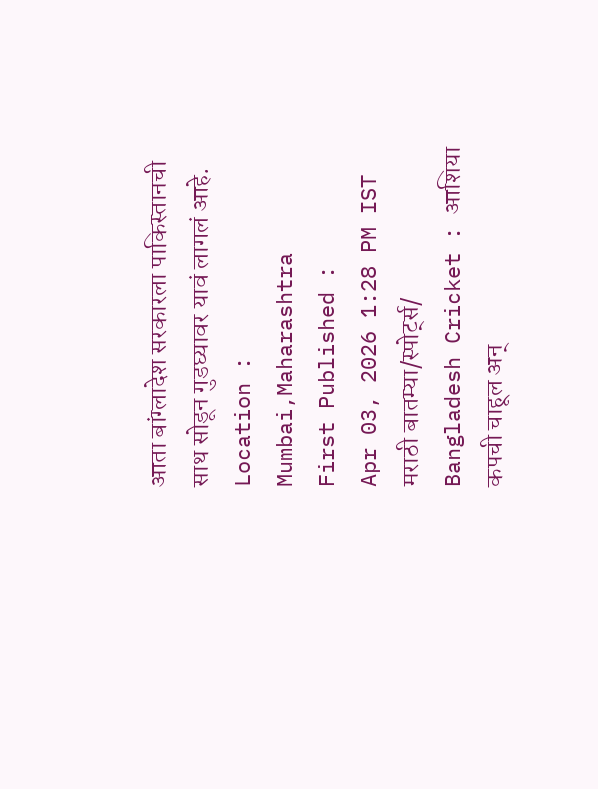आता बांग्लादेश सरकारला पाकिस्तानची साथ सोडून गुडघ्यावर यावं लागलं आहे.
Location :
Mumbai,Maharashtra
First Published :
Apr 03, 2026 1:28 PM IST
मराठी बातम्या/स्पोर्ट्स/
Bangladesh Cricket : आशिया कपची चाहूल अन्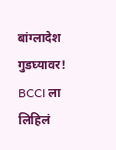बांग्लादेश गुडघ्यावर! BCCI ला लिहिलं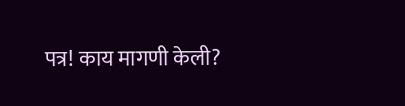पत्र! काय मागणी केली?